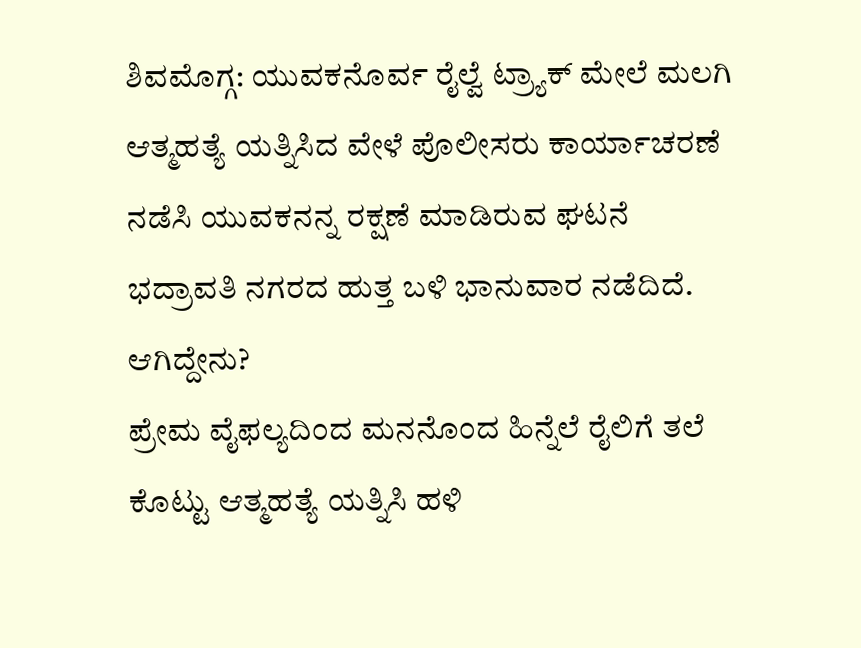ಶಿವಮೊಗ್ಗ: ಯುವಕನೊರ್ವ ರೈಲ್ವೆ ಟ್ರ್ಯಾಕ್ ಮೇಲೆ ಮಲಗಿ ಆತ್ಮಹತ್ಯೆ ಯತ್ನಿಸಿದ ವೇಳೆ ಪೊಲೀಸರು ಕಾರ್ಯಾಚರಣೆ ನಡೆಸಿ ಯುವಕನನ್ನ ರಕ್ಷಣೆ ಮಾಡಿರುವ ಘಟನೆ ಭದ್ರಾವತಿ ನಗರದ ಹುತ್ತ ಬಳಿ ಭಾನುವಾರ ನಡೆದಿದೆ.
ಆಗಿದ್ದೇನು?
ಪ್ರೇಮ ವೈಫಲ್ಯದಿಂದ ಮನನೊಂದ ಹಿನ್ನೆಲೆ ರೈಲಿಗೆ ತಲೆ ಕೊಟ್ಟು ಆತ್ಮಹತ್ಯೆ ಯತ್ನಿಸಿ ಹಳಿ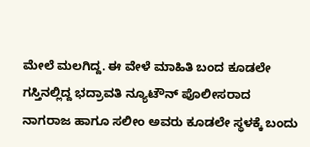ಮೇಲೆ ಮಲಗಿದ್ದ. ಈ ವೇಳೆ ಮಾಹಿತಿ ಬಂದ ಕೂಡಲೇ ಗಸ್ತಿನಲ್ಲಿದ್ದ ಭದ್ರಾವತಿ ನ್ಯೂಟೌನ್ ಪೊಲೀಸರಾದ ನಾಗರಾಜ ಹಾಗೂ ಸಲೀಂ ಅವರು ಕೂಡಲೇ ಸ್ಥಳಕ್ಕೆ ಬಂದು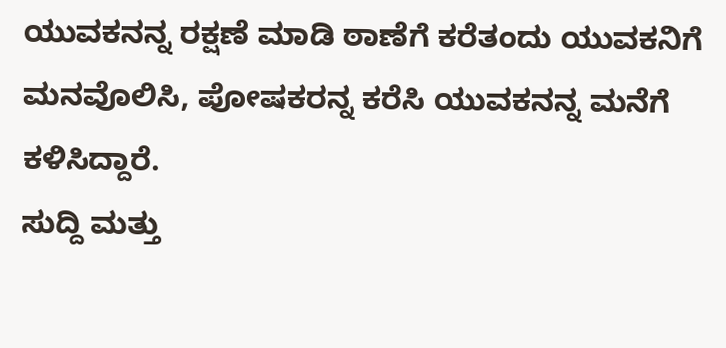ಯುವಕನನ್ನ ರಕ್ಷಣೆ ಮಾಡಿ ಠಾಣೆಗೆ ಕರೆತಂದು ಯುವಕನಿಗೆ ಮನವೊಲಿಸಿ, ಪೋಷಕರನ್ನ ಕರೆಸಿ ಯುವಕನನ್ನ ಮನೆಗೆ ಕಳಿಸಿದ್ದಾರೆ.
ಸುದ್ದಿ ಮತ್ತು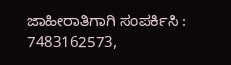ಜಾಹೀರಾತಿಗಾಗಿ ಸಂಪರ್ಕಿಸಿ : 7483162573,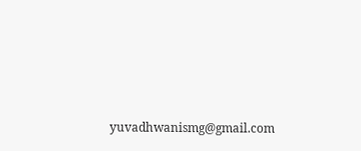yuvadhwanismg@gmail.com